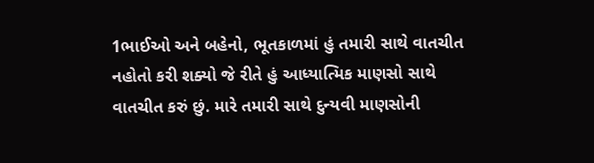1ભાઈઓ અને બહેનો, ભૂતકાળમાં હું તમારી સાથે વાતચીત નહોતો કરી શક્યો જે રીતે હું આધ્યાત્મિક માણસો સાથે વાતચીત કરું છું. મારે તમારી સાથે દુન્યવી માણસોની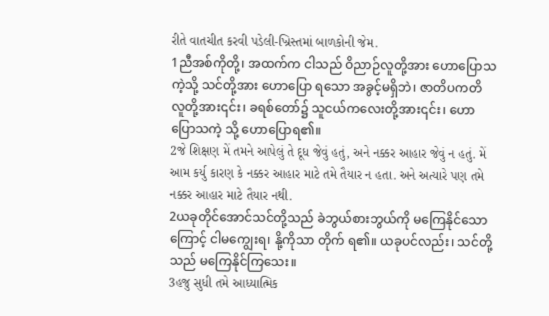રીતે વાતચીત કરવી પડેલી-ખ્રિસ્તમાં બાળકોની જેમ.
1ညီအစ်ကိုတို့၊ အထက်က ငါသည် ဝိညာဉ်လူတို့အား ဟောပြောသကဲ့သို့ သင်တို့အား ဟောပြော ရသော အခွင့်မရှိဘဲ၊ ဇာတိပကတိ လူတို့အား၎င်း၊ ခရစ်တော်၌ သူငယ်ကလေးတို့အား၎င်း၊ ဟောပြောသကဲ့ သို့ ဟောပြောရ၏။
2જે શિક્ષણ મેં તમને આપેલું તે દૂધ જેવું હતું, અને નક્કર આહાર જેવું ન હતું. મેં આમ કર્યુ કારણ કે નક્કર આહાર માટે તમે તૈયાર ન હતા. અને અત્યારે પણ તમે નક્કર આહાર માટે તૈયાર નથી.
2ယခုတိုင်အောင်သင်တို့သည် ခဲဘွယ်စားဘွယ်ကို မကြေနိုင်သောကြောင့် ငါမကျွေးရ၊ နို့ကိုသာ တိုက် ရ၏။ ယခုပင်လည်း၊ သင်တို့သည် မကြေနိုင်ကြသေး။
3હજુ સુધી તમે આધ્યાત્મિક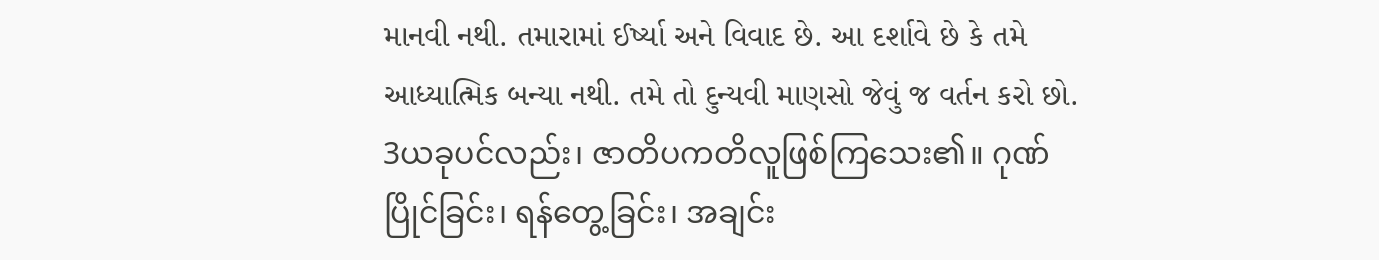માનવી નથી. તમારામાં ઈર્ષ્યા અને વિવાદ છે. આ દર્શાવે છે કે તમે આધ્યાત્મિક બન્યા નથી. તમે તો દુન્યવી માણસો જેવું જ વર્તન કરો છો.
3ယခုပင်လည်း၊ ဇာတိပကတိလူဖြစ်ကြသေး၏။ ဂုဏ်ပြိုင်ခြင်း၊ ရန်တွေ့ခြင်း၊ အချင်း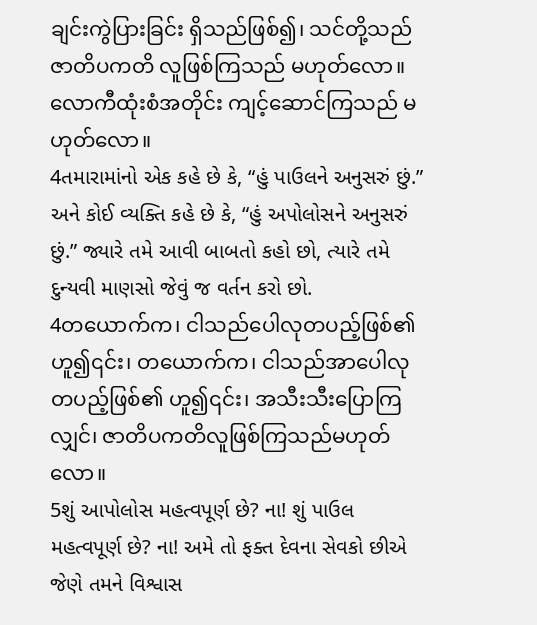ချင်းကွဲပြားခြင်း ရှိသည်ဖြစ်၍၊ သင်တို့သည်ဇာတိပကတိ လူဖြစ်ကြသည် မဟုတ်လော။ လောကီထုံးစံအတိုင်း ကျင့်ဆောင်ကြသည် မဟုတ်လော။
4તમારામાંનો એક કહે છે કે, “હું પાઉલને અનુસરું છું.” અને કોઈ વ્યક્તિ કહે છે કે, “હું અપોલોસને અનુસરું છું.” જ્યારે તમે આવી બાબતો કહો છો, ત્યારે તમે દુન્યવી માણસો જેવું જ વર્તન કરો છો.
4တယောက်က၊ ငါသည်ပေါလုတပည့်ဖြစ်၏ ဟူ၍၎င်း၊ တယောက်က၊ ငါသည်အာပေါလုတပည့်ဖြစ်၏ ဟူ၍၎င်း၊ အသီးသီးပြောကြလျှင်၊ ဇာတိပကတိလူဖြစ်ကြသည်မဟုတ်လော။
5શું આપોલોસ મહત્વપૂર્ણ છે? ના! શું પાઉલ મહત્વપૂર્ણ છે? ના! અમે તો ફક્ત દેવના સેવકો છીએ જેણે તમને વિશ્વાસ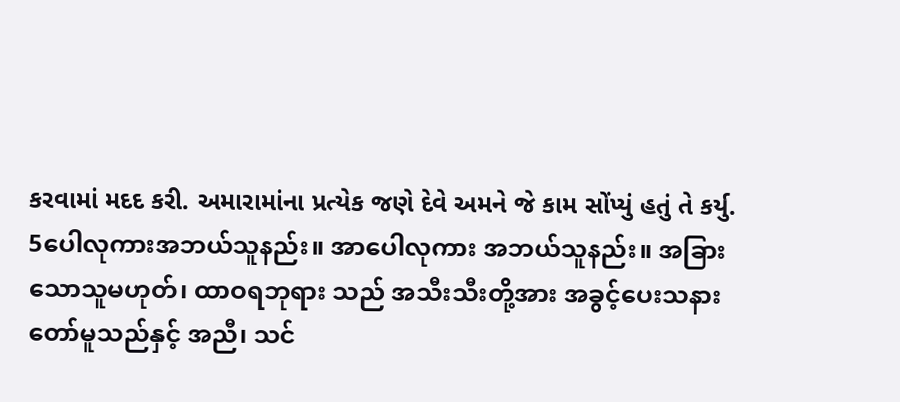કરવામાં મદદ કરી. અમારામાંના પ્રત્યેક જણે દેવે અમને જે કામ સોંપ્યું હતું તે કર્યુ.
5ပေါလုကားအဘယ်သူနည်း။ အာပေါလုကား အဘယ်သူနည်း။ အခြားသောသူမဟုတ်၊ ထာဝရဘုရား သည် အသီးသီးတို့အား အခွင့်ပေးသနားတော်မူသည်နှင့် အညီ၊ သင်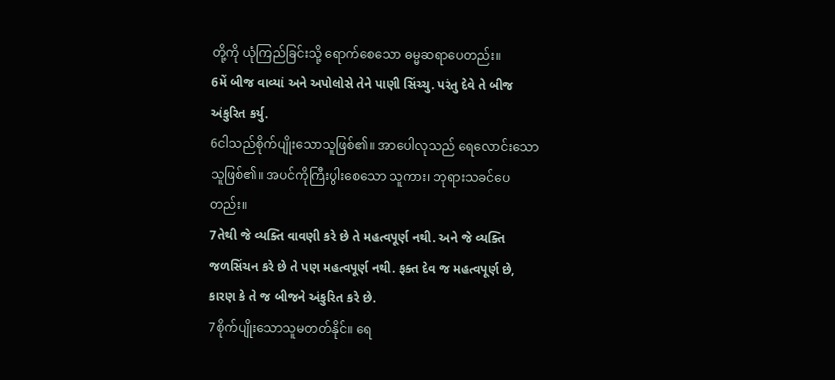တို့ကို ယုံကြည်ခြင်းသို့ ရောက်စေသော ဓမ္မဆရာပေတည်း။
6મેં બીજ વાવ્યાં અને અપોલોસે તેને પાણી સિંચ્ચુ. પરંતુ દેવે તે બીજ અંકુરિત કર્યુ.
6ငါသည်စိုက်ပျိုးသောသူဖြစ်၏။ အာပေါလုသည် ရေလောင်းသော သူဖြစ်၏။ အပင်ကိုကြီးပွါးစေသော သူကား၊ ဘုရားသခင်ပေတည်း။
7તેથી જે વ્યક્તિ વાવણી કરે છે તે મહત્વપૂર્ણ નથી. અને જે વ્યક્તિ જળસિંચન કરે છે તે પણ મહત્વપૂર્ણ નથી. ફક્ત દેવ જ મહત્વપૂર્ણ છે, કારણ કે તે જ બીજને અંકુરિત કરે છે.
7စိုက်ပျိုးသောသူမတတ်နိုင်။ ရေ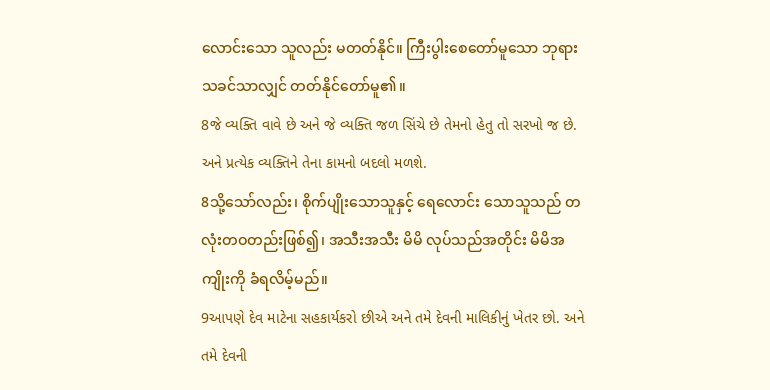လောင်းသော သူလည်း မတတ်နိုင်။ ကြီးပွါးစေတော်မူသော ဘုရား သခင်သာလျှင် တတ်နိုင်တော်မူ၏။
8જે વ્યક્તિ વાવે છે અને જે વ્યક્તિ જળ સિંચે છે તેમનો હેતુ તો સરખો જ છે. અને પ્રત્યેક વ્યક્તિને તેના કામનો બદલો મળશે.
8သို့သော်လည်း၊ စိုက်ပျိုးသောသူနှင့် ရေလောင်း သောသူသည် တလုံးတဝတည်းဖြစ်၍၊ အသီးအသီး မိမိ လုပ်သည်အတိုင်း မိမိအကျိုးကို ခံရလိမ့်မည်။
9આપણે દેવ માટેના સહકાર્યકરો છીએ અને તમે દેવની માલિકીનું ખેતર છો. અને તમે દેવની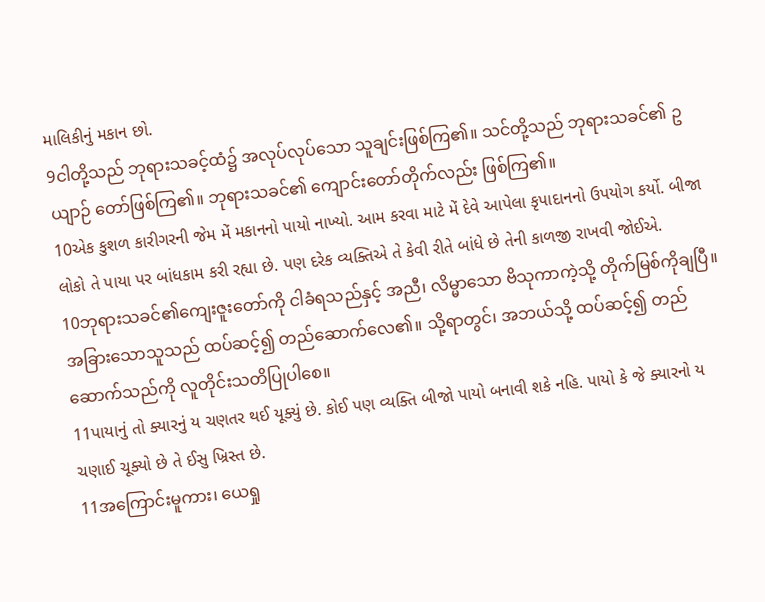માલિકીનું મકાન છો.
9ငါတို့သည် ဘုရားသခင့်ထံ၌ အလုပ်လုပ်သော သူချင်းဖြစ်ကြ၏။ သင်တို့သည် ဘုရားသခင်၏ ဥယျာဉ် တော်ဖြစ်ကြ၏။ ဘုရားသခင်၏ ကျောင်းတော်တိုက်လည်း ဖြစ်ကြ၏။
10એક કુશળ કારીગરની જેમ મેં મકાનનો પાયો નાખ્યો. આમ કરવા માટે મેં દેવે આપેલા કૃપાદાનનો ઉપયોગ કર્યો. બીજા લોકો તે પાયા પર બાંધકામ કરી રહ્યા છે. પણ દરેક વ્યક્તિએ તે કેવી રીતે બાંધે છે તેની કાળજી રાખવી જોઈએ.
10ဘုရားသခင်၏ကျေးဇူးတော်ကို ငါခံရသည်နှင့် အညီ၊ လိမ္မာသော ဗိသုကာကဲ့သို့ တိုက်မြစ်ကိုချပြီ။ အခြားသောသူသည် ထပ်ဆင့်၍ တည်ဆောက်လေ၏။ သို့ရာတွင်၊ အဘယ်သို့ ထပ်ဆင့်၍ တည်ဆောက်သည်ကို လူတိုင်းသတိပြုပါစေ။
11પાયાનું તો ક્યારનું ય ચણતર થઈ યૂક્યું છે. કોઈ પણ વ્યક્તિ બીજો પાયો બનાવી શકે નહિ. પાયો કે જે ક્યારનો ય ચણાઈ ચૂક્યો છે તે ઈસુ ખ્રિસ્ત છે.
11အကြောင်းမူကား၊ ယေရှု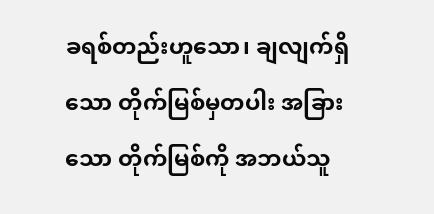ခရစ်တည်းဟူသော၊ ချလျက်ရှိသော တိုက်မြစ်မှတပါး အခြားသော တိုက်မြစ်ကို အဘယ်သူ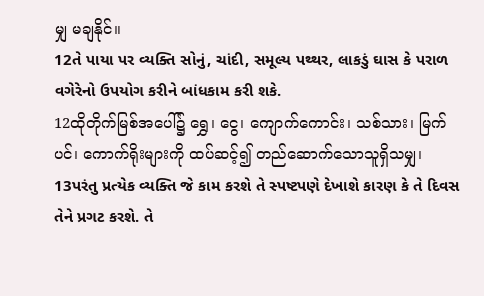မျှ မချနိုင်။
12તે પાયા પર વ્યક્તિ સોનું, ચાંદી, સમૂલ્ય પથ્થર, લાકડું ઘાસ કે પરાળ વગેરેનો ઉપયોગ કરીને બાંધકામ કરી શકે.
12ထိုတိုက်မြစ်အပေါ်၌ ရွှေ၊ ငွေ၊ ကျောက်ကောင်း၊ သစ်သား၊ မြက်ပင်၊ ကောက်ရိုးများကို ထပ်ဆင့်၍ တည်ဆောက်သောသူရှိသမျှ၊
13પરંતુ પ્રત્યેક વ્યક્તિ જે કામ કરશે તે સ્પષ્ટપણે દેખાશે કારણ કે તે દિવસ તેને પ્રગટ કરશે. તે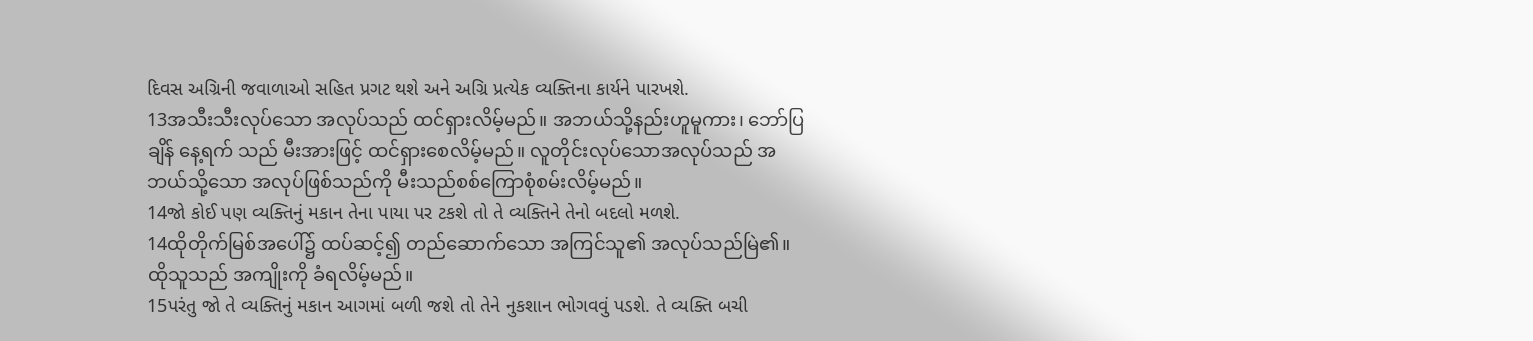દિવસ અગ્રિની જવાળાઓ સહિત પ્રગટ થશે અને અગ્રિ પ્રત્યેક વ્યક્તિના કાર્યને પારખશે.
13အသီးသီးလုပ်သော အလုပ်သည် ထင်ရှားလိမ့်မည်။ အဘယ်သို့နည်းဟူမူကား၊ ဘော်ပြချိန် နေ့ရက် သည် မီးအားဖြင့် ထင်ရှားစေလိမ့်မည်။ လူတိုင်းလုပ်သောအလုပ်သည် အဘယ်သို့သော အလုပ်ဖြစ်သည်ကို မီးသည်စစ်ကြောစုံစမ်းလိမ့်မည်။
14જો કોઈ પણ વ્યક્તિનું મકાન તેના પાયા પર ટકશે તો તે વ્યક્તિને તેનો બદલો મળશે.
14ထိုတိုက်မြစ်အပေါ်၌ ထပ်ဆင့်၍ တည်ဆောက်သော အကြင်သူ၏ အလုပ်သည်မြဲ၏။ ထိုသူသည် အကျိုးကို ခံရလိမ့်မည်။
15પરંતુ જો તે વ્યક્તિનું મકાન આગમાં બળી જશે તો તેને નુકશાન ભોગવવું પડશે. તે વ્યક્તિ બચી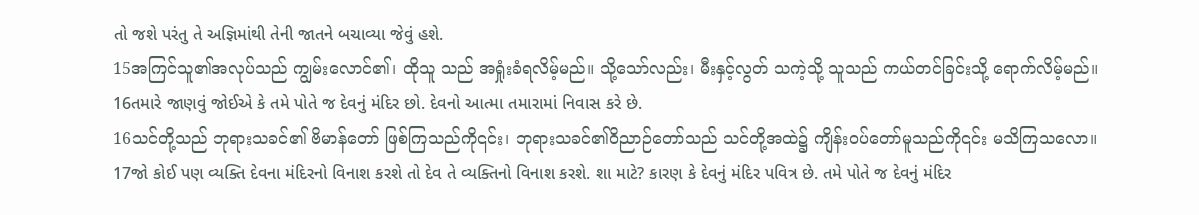તો જશે પરંતુ તે અજ્ઞિમાંથી તેની જાતને બચાવ્યા જેવું હશે.
15အကြင်သူ၏အလုပ်သည် ကျွမ်းလောင်၏၊ ထိုသူ သည် အရှုံးခံရလိမ့်မည်။ သို့သော်လည်း၊ မီးနှင့်လွတ် သကဲ့သို့ သူသည် ကယ်တင်ခြင်းသို့ ရောက်လိမ့်မည်။
16તમારે જાણવું જોઈએ કે તમે પોતે જ દેવનું મંદિર છો. દેવનો આત્મા તમારામાં નિવાસ કરે છે.
16သင်တို့သည် ဘုရားသခင်၏ ဗိမာန်တော် ဖြစ်ကြသည်ကို၎င်း၊ ဘုရားသခင်၏ဝိညာဉ်တော်သည် သင်တို့အထဲ၌ ကျိန်းဝပ်တော်မူသည်ကို၎င်း မသိကြသလော။
17જો કોઈ પણ વ્યક્તિ દેવના મંદિરનો વિનાશ કરશે તો દેવ તે વ્યક્તિનો વિનાશ કરશે. શા માટે? કારણ કે દેવનું મંદિર પવિત્ર છે. તમે પોતે જ દેવનું મંદિર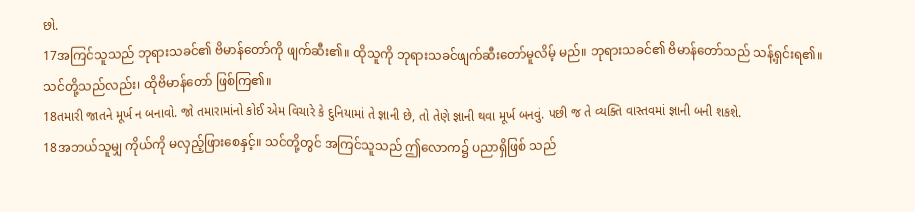છો.
17အကြင်သူသည် ဘုရားသခင်၏ ဗိမာန်တော်ကို ဖျက်ဆီး၏။ ထိုသူကို ဘုရားသခင်ဖျက်ဆီးတော်မူလိမ့် မည်။ ဘုရားသခင်၏ ဗိမာန်တော်သည် သန့်ရှင်းရ၏။ သင်တို့သည်လည်း၊ ထိုဗိမာန်တော် ဖြစ်ကြ၏။
18તમારી જાતને મૂર્ખ ન બનાવો. જો તમારામાંનો કોઈ એમ વિચારે કે દુનિયામાં તે જ્ઞાની છે, તો તેણે જ્ઞાની થવા મૂર્ખ બનવું. પછી જ તે વ્યક્તિ વાસ્તવમાં જ્ઞાની બની શકશે.
18အဘယ်သူမျှ ကိုယ်ကို မလှည့်ဖြားစေနှင့်။ သင်တို့တွင် အကြင်သူသည် ဤလောက၌ ပညာရှိဖြစ် သည်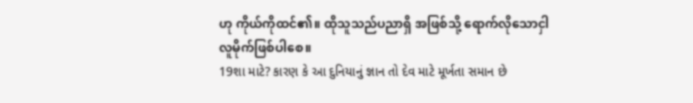ဟု ကိုယ်ကိုထင်၏။ ထိုသူသည်ပညာရှိ အဖြစ်သို့ ရောက်လိုသောငှါ လူမိုက်ဖြစ်ပါစေ။
19શા માટે? કારણ કે આ દુનિયાનું જ્ઞાન તો દેવ માટે મૂર્ખતા સમાન છે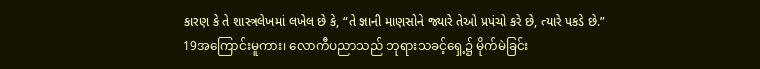કારણ કે તે શાસ્ત્રલેખમાં લખેલ છે કે, “તે જ્ઞાની માણસોને જ્યારે તેઓ પ્રપંચો કરે છે, ત્યારે પકડે છે.”
19အကြောင်းမူကား၊ လောကီပညာသည် ဘုရားသခင့်ရှေ့၌ မိုက်မဲခြင်း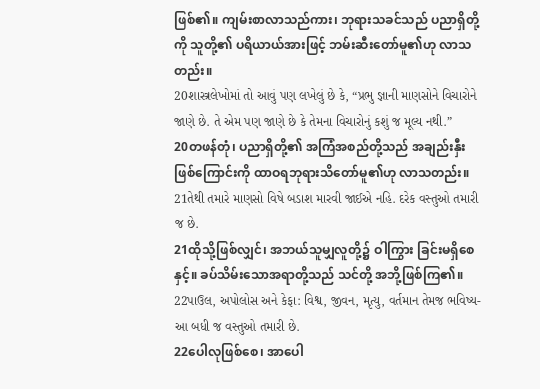ဖြစ်၏။ ကျမ်းစာလာသည်ကား၊ ဘုရားသခင်သည် ပညာရှိတို့ကို သူတို့၏ ပရိယာယ်အားဖြင့် ဘမ်းဆီးတော်မူ၏ဟု လာသတည်း။
20શાસ્ત્રલેખોમાં તો આવું પણ લખેલું છે કે, “પ્રભુ જ્ઞાની માણસોને વિચારોને જાણે છે. તે એમ પણ જાણે છે કે તેમના વિચારોનું કશું જ મૂલ્ય નથી.”
20တဖန်တုံ၊ ပညာရှိတို့၏ အကြံအစည်တို့သည် အချည်းနှီးဖြစ်ကြောင်းကို ထာဝရဘုရားသိတော်မူ၏ဟု လာသတည်း။
21તેથી તમારે માણસો વિષે બડાશ મારવી જાઈએ નહિ. દરેક વસ્તુઓ તમારી જ છે.
21ထိုသို့ဖြစ်လျှင်၊ အဘယ်သူမျှလူတို့၌ ဝါကြွား ခြင်းမရှိစေနှင့်။ ခပ်သိမ်းသောအရာတို့သည် သင်တို့ အဘို့ဖြစ်ကြ၏။
22પાઉલ, અપોલોસ અને કેફા: વિશ્વ, જીવન, મૃત્યુ, વર્તમાન તેમજ ભવિષ્ય-આ બધી જ વસ્તુઓ તમારી છે.
22ပေါလုဖြစ်စေ၊ အာပေါ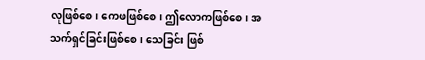လုဖြစ်စေ၊ ကေဖဖြစ်စေ၊ ဤလောကဖြစ်စေ၊ အသက်ရှင်ခြင်းဖြစ်စေ၊ သေခြင်း ဖြစ်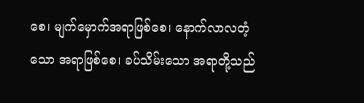စေ၊ မျက်မှောက်အရာဖြစ်စေ၊ နောက်လာလတံ့သော အရာဖြစ်စေ၊ ခပ်သိမ်းသော အရာတို့သည်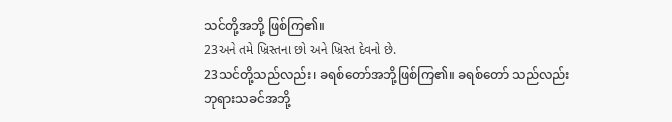သင်တို့အဘို့ ဖြစ်ကြ၏။
23અને તમે ખ્રિસ્તના છો અને ખ્રિસ્ત દેવનો છે.
23သင်တို့သည်လည်း၊ ခရစ်တော်အဘို့ဖြစ်ကြ၏။ ခရစ်တော် သည်လည်း ဘုရားသခင်အဘို့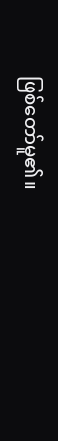ဖြစ်တော်မူ၏။